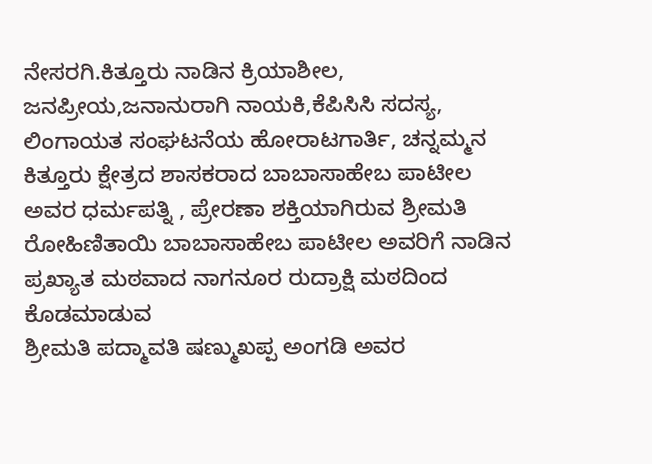ನೇಸರಗಿ.ಕಿತ್ತೂರು ನಾಡಿನ ಕ್ರಿಯಾಶೀಲ, ಜನಪ್ರೀಯ,ಜನಾನುರಾಗಿ ನಾಯಕಿ,ಕೆಪಿಸಿಸಿ ಸದಸ್ಯ, ಲಿಂಗಾಯತ ಸಂಘಟನೆಯ ಹೋರಾಟಗಾರ್ತಿ, ಚನ್ನಮ್ಮನ ಕಿತ್ತೂರು ಕ್ಷೇತ್ರದ ಶಾಸಕರಾದ ಬಾಬಾಸಾಹೇಬ ಪಾಟೀಲ ಅವರ ಧರ್ಮಪತ್ನಿ , ಪ್ರೇರಣಾ ಶಕ್ತಿಯಾಗಿರುವ ಶ್ರೀಮತಿ ರೋಹಿಣಿತಾಯಿ ಬಾಬಾಸಾಹೇಬ ಪಾಟೀಲ ಅವರಿಗೆ ನಾಡಿನ ಪ್ರಖ್ಯಾತ ಮಠವಾದ ನಾಗನೂರ ರುದ್ರಾಕ್ಷಿ ಮಠದಿಂದ ಕೊಡಮಾಡುವ
ಶ್ರೀಮತಿ ಪದ್ಮಾವತಿ ಷಣ್ಮುಖಪ್ಪ ಅಂಗಡಿ ಅವರ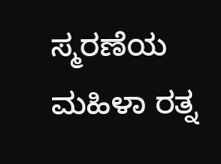ಸ್ಮರಣೆಯ ಮಹಿಳಾ ರತ್ನ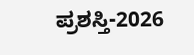ಪ್ರಶಸ್ತಿ-2026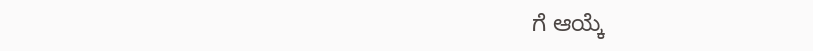ಗೆ ಆಯ್ಕೆ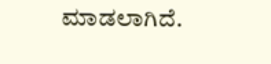ಮಾಡಲಾಗಿದೆ.